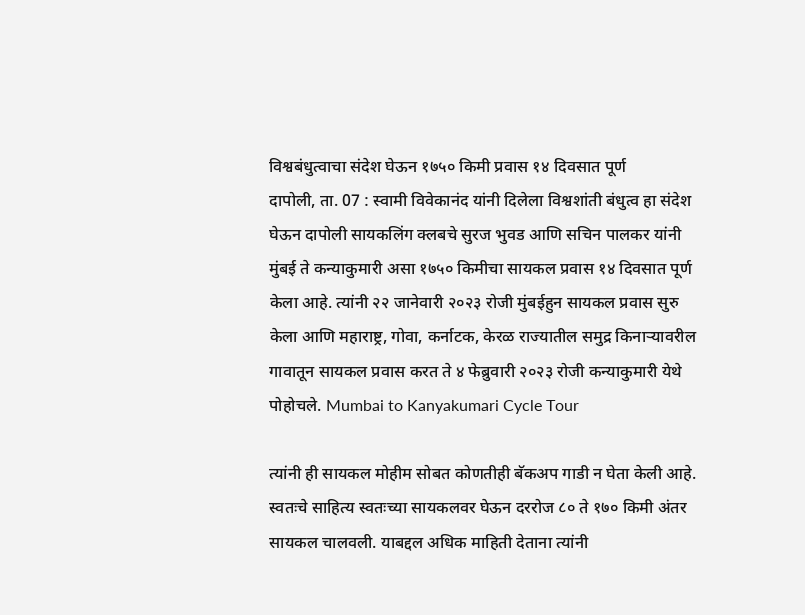विश्वबंधुत्वाचा संदेश घेऊन १७५० किमी प्रवास १४ दिवसात पूर्ण
दापोली, ता. 07 : स्वामी विवेकानंद यांनी दिलेला विश्वशांती बंधुत्व हा संदेश घेऊन दापोली सायकलिंग क्लबचे सुरज भुवड आणि सचिन पालकर यांनी मुंबई ते कन्याकुमारी असा १७५० किमीचा सायकल प्रवास १४ दिवसात पूर्ण केला आहे. त्यांनी २२ जानेवारी २०२३ रोजी मुंबईहुन सायकल प्रवास सुरु केला आणि महाराष्ट्र, गोवा, कर्नाटक, केरळ राज्यातील समुद्र किनाऱ्यावरील गावातून सायकल प्रवास करत ते ४ फेब्रुवारी २०२३ रोजी कन्याकुमारी येथे पोहोचले. Mumbai to Kanyakumari Cycle Tour

त्यांनी ही सायकल मोहीम सोबत कोणतीही बॅकअप गाडी न घेता केली आहे. स्वतःचे साहित्य स्वतःच्या सायकलवर घेऊन दररोज ८० ते १७० किमी अंतर सायकल चालवली. याबद्दल अधिक माहिती देताना त्यांनी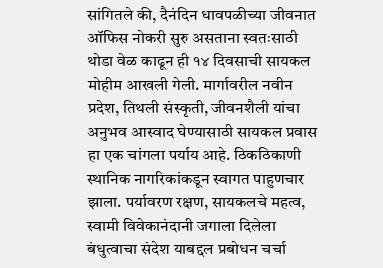सांगितले की, दैनंदिन धावपळीच्या जीवनात ऑफिस नोकरी सुरु असताना स्वतःसाठी थोडा वेळ काढून ही १४ दिवसाची सायकल मोहीम आखली गेली. मार्गावरील नवीन प्रदेश, तिथली संस्कृती, जीवनशैली यांचा अनुभव आस्वाद घेण्यासाठी सायकल प्रवास हा एक चांगला पर्याय आहे. ठिकठिकाणी स्थानिक नागरिकांकडून स्वागत पाहुणचार झाला. पर्यावरण रक्षण, सायकलचे महत्व, स्वामी विवेकानंदानी जगाला दिलेला बंधुत्वाचा संदेश याबद्दल प्रबोधन चर्चा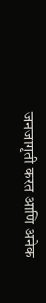जनजागृती करत आणि अनेक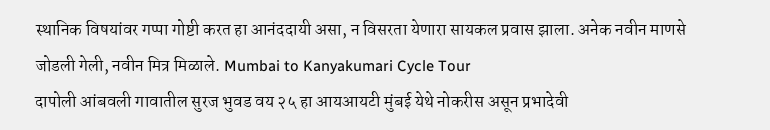स्थानिक विषयांवर गप्पा गोष्टी करत हा आनंददायी असा, न विसरता येणारा सायकल प्रवास झाला. अनेक नवीन माणसे जोडली गेली, नवीन मित्र मिळाले. Mumbai to Kanyakumari Cycle Tour
दापोली आंबवली गावातील सुरज भुवड वय २५ हा आयआयटी मुंबई येथे नोकरीस असून प्रभादेवी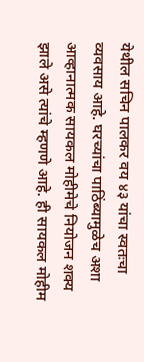येथील सचिन पालकर वय ४३ यांचा स्वतःचा व्यवसाय आहे. घरच्यांचा पाठिंब्यामुळेच अशा आव्हानात्मक सायकल मोहीमेचे नियोजन शक्य झाले असे त्यांचे म्हणणे आहे. ही सायकल मोहीम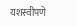यशस्वीपणे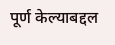पूर्ण केल्याबद्दल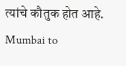त्यांचे कौतुक होत आहे. Mumbai to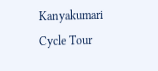Kanyakumari Cycle Tour